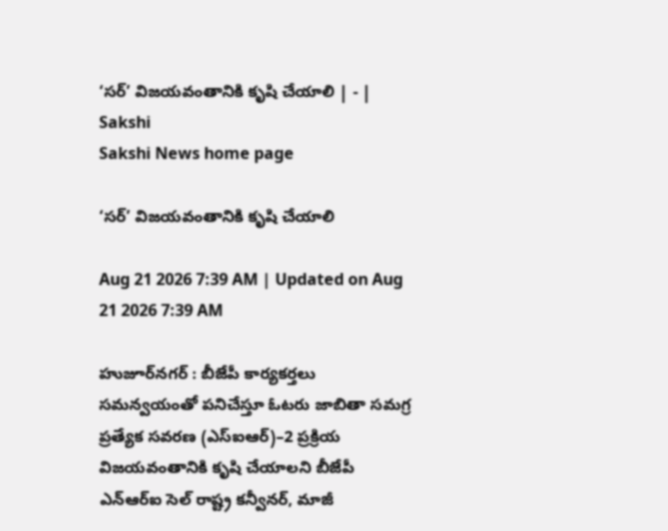‘సర్‌’ విజయవంతానికి కృషి చేయాలి | - | Sakshi
Sakshi News home page

‘సర్‌’ విజయవంతానికి కృషి చేయాలి

Aug 21 2026 7:39 AM | Updated on Aug 21 2026 7:39 AM

హుజూర్‌నగర్‌ : బీజేపీ కార్యకర్తలు సమన్వయంతో పనిచేస్తూ ఓటరు జాబితా సమగ్ర ప్రత్యేక సవరణ (ఎస్‌ఐఆర్‌)–2 ప్రక్రియ విజయవంతానికి కృషి చేయాలని బీజేపీ ఎన్‌ఆర్‌ఐ సెల్‌ రాష్ట్ర కన్వీనర్‌, మాజీ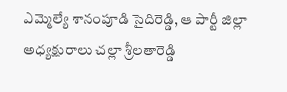ఎమ్మెల్యే శానంపూడి సైదిరెడ్డి, ఆ పార్టీ జిల్లా అధ్యక్షురాలు చల్లా శ్రీలతారెడ్డి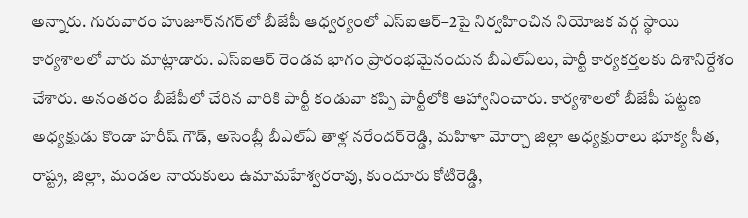అన్నారు. గురువారం హుజూర్‌నగర్‌లో బీజేపీ ఆధ్వర్యంలో ఎస్‌ఐఆర్‌–2పై నిర్వహించిన నియోజక వర్గ స్థాయి కార్యశాలలో వారు మాట్లాడారు. ఎస్‌ఐఆర్‌ రెండవ భాగం ప్రారంభమైనందున బీఎల్‌ఏలు, పార్టీ కార్యకర్తలకు దిశానిర్దేశం చేశారు. అనంతరం బీజేపీలో చేరిన వారికి పార్టీ కండువా కప్పి పార్టీలోకి ఆహ్వానించారు. కార్యశాలలో బీజేపీ పట్టణ అధ్యక్షుడు కొండా హరీష్‌ గౌడ్‌, అసెంబ్లీ బీఎల్‌ఏ తాళ్ల నరేందర్‌రెడ్డి, మహిళా మోర్చా జిల్లా అధ్యక్షురాలు భూక్య సీత, రాష్ట్ర, జిల్లా, మండల నాయకులు ఉమామహేశ్వరరావు, కుందూరు కోటిరెడ్డి,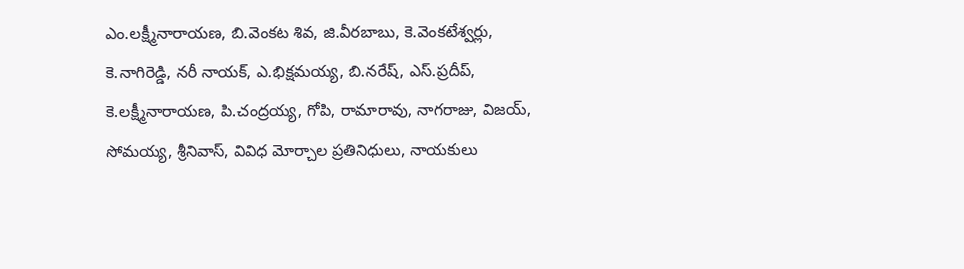ఎం.లక్ష్మీనారాయణ, బి.వెంకట శివ, జి.వీరబాబు, కె.వెంకటేశ్వర్లు, కె.నాగిరెడ్డి, నరీ నాయక్‌, ఎ.భిక్షమయ్య, బి.నరేష్‌, ఎస్‌.ప్రదీప్‌, కె.లక్ష్మీనారాయణ, పి.చంద్రయ్య, గోపి, రామారావు, నాగరాజు, విజయ్‌, సోమయ్య, శ్రీనివాస్‌, వివిధ మోర్చాల ప్రతినిధులు, నాయకులు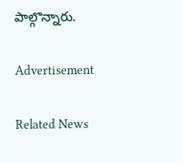పాల్గొన్నారు.

Advertisement

Related News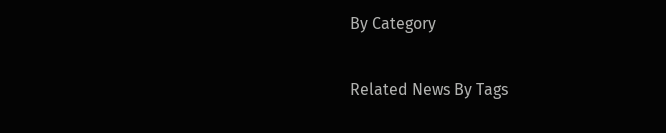By Category

Related News By Tags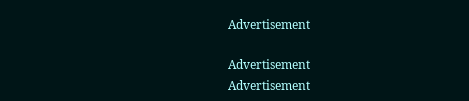Advertisement

Advertisement
Advertisement